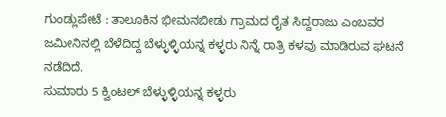ಗುಂಡ್ಲುಪೇಟೆ : ತಾಲೂಕಿನ ಭೀಮನಬೀಡು ಗ್ರಾಮದ ರೈತ ಸಿದ್ದರಾಜು ಎಂಬವರ ಜಮೀನಿನಲ್ಲಿ ಬೆಳೆದಿದ್ದ ಬೆಳ್ಳುಳ್ಳಿಯನ್ನ ಕಳ್ಳರು ನಿನ್ನೆ ರಾತ್ರಿ ಕಳವು ಮಾಡಿರುವ ಘಟನೆ ನಡೆದಿದೆ.
ಸುಮಾರು 5 ಕ್ವಿಂಟಲ್ ಬೆಳ್ಳುಳ್ಳಿಯನ್ನ ಕಳ್ಳರು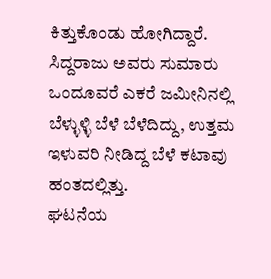ಕಿತ್ತುಕೊಂಡು ಹೋಗಿದ್ದಾರೆ. ಸಿದ್ದರಾಜು ಅವರು ಸುಮಾರು ಒಂದೂವರೆ ಎಕರೆ ಜಮೀನಿನಲ್ಲಿ ಬೆಳ್ಳುಳ್ಳಿ ಬೆಳೆ ಬೆಳೆದಿದ್ದು, ಉತ್ತಮ ಇಳುವರಿ ನೀಡಿದ್ದ ಬೆಳೆ ಕಟಾವು ಹಂತದಲ್ಲಿತ್ತು.
ಘಟನೆಯ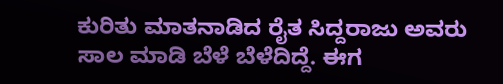ಕುರಿತು ಮಾತನಾಡಿದ ರೈತ ಸಿದ್ದರಾಜು ಅವರು ಸಾಲ ಮಾಡಿ ಬೆಳೆ ಬೆಳೆದಿದ್ದೆ. ಈಗ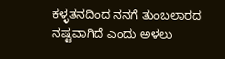ಕಳ್ಳತನದಿಂದ ನನಗೆ ತುಂಬಲಾರದ ನಷ್ಟವಾಗಿದೆ ಎಂದು ಅಳಲು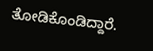ತೋಡಿಕೊಂಡಿದ್ದಾರೆ.